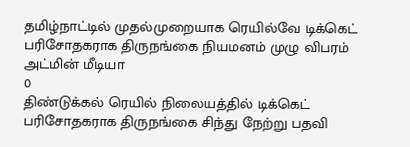தமிழ்நாட்டில் முதல்முறையாக ரெயில்வே டிக்கெட் பரிசோதகராக திருநங்கை நியமனம் முழு விபரம்
அட்மின் மீடியா
0
திண்டுக்கல் ரெயில் நிலையத்தில் டிக்கெட் பரிசோதகராக திருநங்கை சிந்து நேற்று பதவி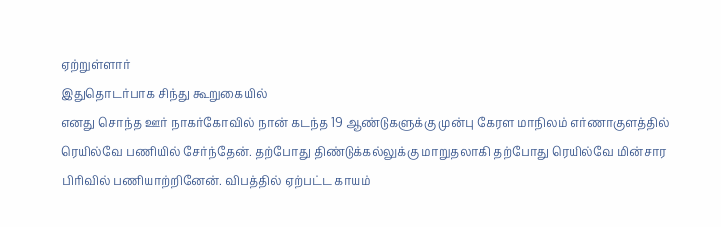ஏற்றுள்ளார்
இதுதொடர்பாக சிந்து கூறுகையில்
எனது சொந்த ஊர் நாகர்கோவில் நான் கடந்த 19 ஆண்டுகளுக்கு முன்பு கேரள மாநிலம் எர்ணாகுளத்தில் ரெயில்வே பணியில் சேர்ந்தேன். தற்போது திண்டுக்கல்லுக்கு மாறுதலாகி தற்போது ரெயில்வே மின்சார பிரிவில் பணியாற்றினேன். விபத்தில் ஏற்பட்ட காயம்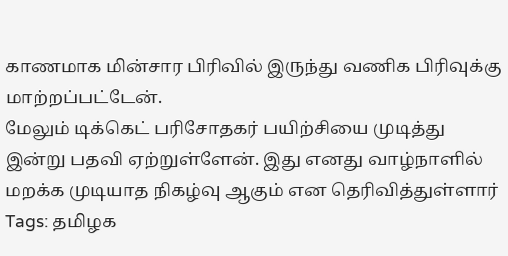காணமாக மின்சார பிரிவில் இருந்து வணிக பிரிவுக்கு மாற்றப்பட்டேன்.
மேலும் டிக்கெட் பரிசோதகர் பயிற்சியை முடித்து இன்று பதவி ஏற்றுள்ளேன். இது எனது வாழ்நாளில் மறக்க முடியாத நிகழ்வு ஆகும் என தெரிவித்துள்ளார்
Tags: தமிழக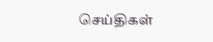செய்திகள்